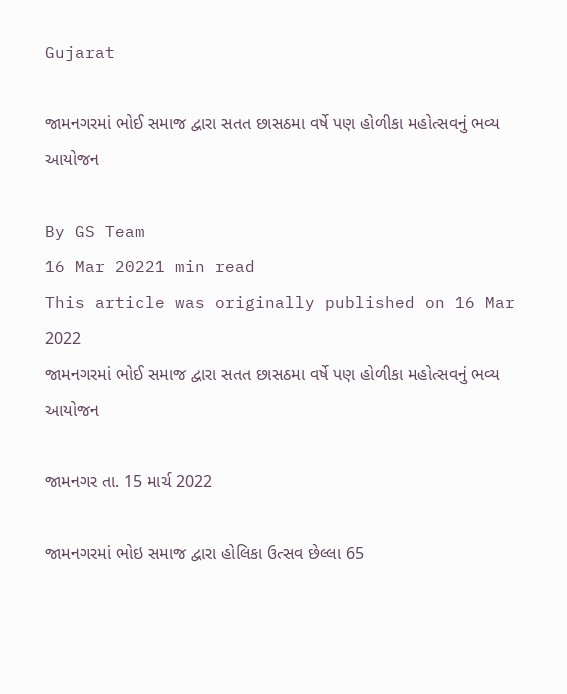Gujarat

જામનગરમાં ભોઈ સમાજ દ્વારા સતત છાસઠમા વર્ષે પણ હોળીકા મહોત્સવનું ભવ્ય આયોજન

By GS Team
16 Mar 20221 min read
This article was originally published on 16 Mar 2022
જામનગરમાં ભોઈ સમાજ દ્વારા સતત છાસઠમા વર્ષે પણ હોળીકા મહોત્સવનું ભવ્ય આયોજન

જામનગર તા. 15 માર્ચ 2022

જામનગરમાં ભોઇ સમાજ દ્વારા હોલિકા ઉત્સવ છેલ્લા 65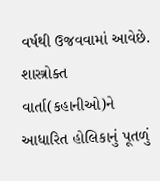વર્ષથી ઉજવવામાં આવેછે. શાસ્ત્રોક્ત વાર્તા(કહાનીઓ)ને આધારિત હોલિકાનું પૂતળું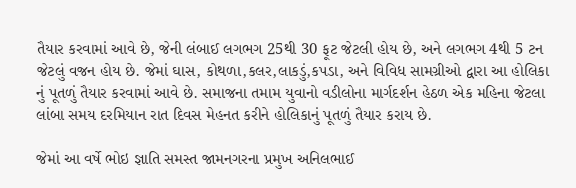તૈયાર કરવામાં આવે છે, જેની લંબાઈ લગભગ 25થી 30 ફૂટ જેટલી હોય છે, અને લગભગ 4થી 5 ટન જેટલું વજન હોય છે. જેમાં ઘાસ, કોથળા,કલર,લાકડું,કપડા, અને વિવિધ સામગ્રીઓ દ્વારા આ હોલિકા નું પૂતળું તૈયાર કરવામાં આવે છે. સમાજના તમામ યુવાનો વડીલોના માર્ગદર્શન હેઠળ એક મહિના જેટલા લાંબા સમય દરમિયાન રાત દિવસ મેહનત કરીને હોલિકાનું પૂતળું તૈયાર કરાય છે.

જેમાં આ વર્ષે ભોઇ જ્ઞાતિ સમસ્ત જામનગરના પ્રમુખ અનિલભાઈ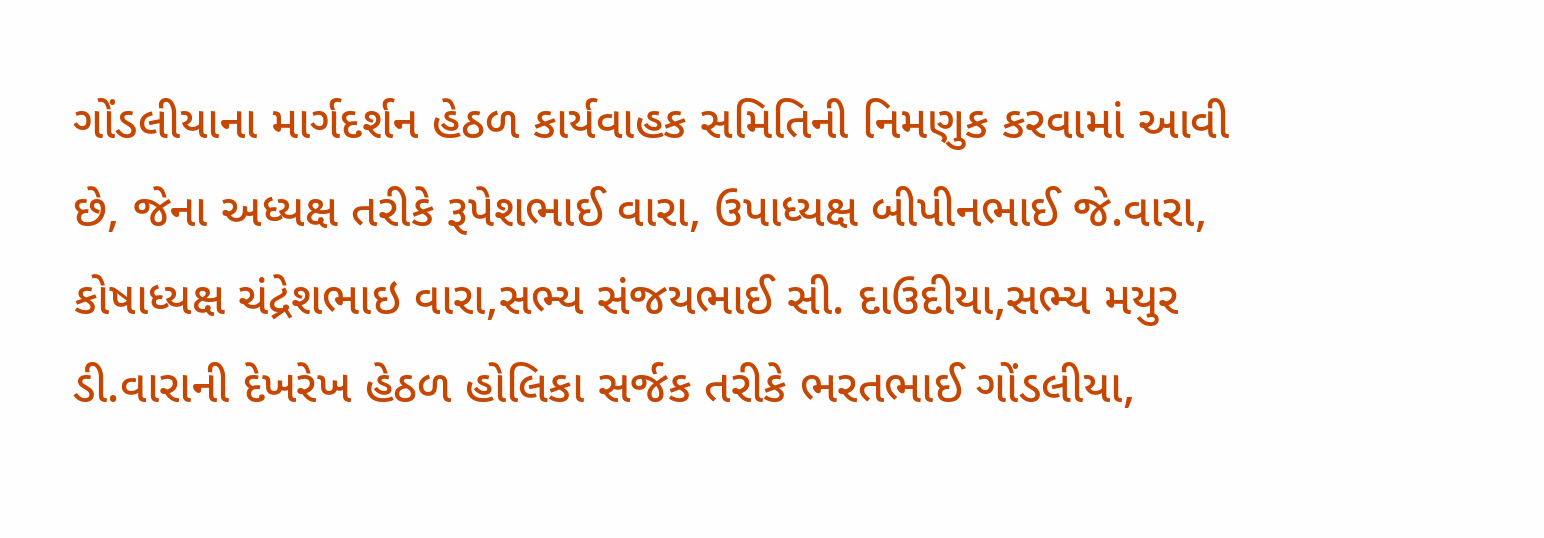ગોંડલીયાના માર્ગદર્શન હેઠળ કાર્યવાહક સમિતિની નિમણુક કરવામાં આવી છે, જેના અધ્યક્ષ તરીકે રૂપેશભાઈ વારા, ઉપાધ્યક્ષ બીપીનભાઈ જે.વારા, કોષાધ્યક્ષ ચંદ્રેશભાઇ વારા,સભ્ય સંજયભાઈ સી. દાઉદીયા,સભ્ય મયુર ડી.વારાની દેખરેખ હેઠળ હોલિકા સર્જક તરીકે ભરતભાઈ ગોંડલીયા,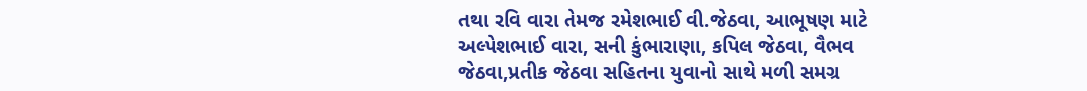તથા રવિ વારા તેમજ રમેશભાઈ વી.જેઠવા, આભૂષણ માટે અલ્પેશભાઈ વારા, સની કુંભારાણા, કપિલ જેઠવા, વૈભવ જેઠવા,પ્રતીક જેઠવા સહિતના યુવાનો સાથે મળી સમગ્ર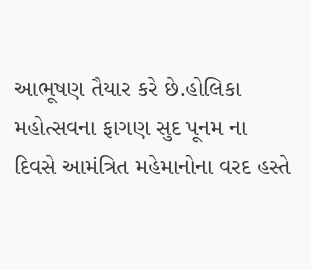આભૂષણ તૈયાર કરે છે.હોલિકા મહોત્સવના ફાગણ સુદ પૂનમ ના દિવસે આમંત્રિત મહેમાનોના વરદ હસ્તે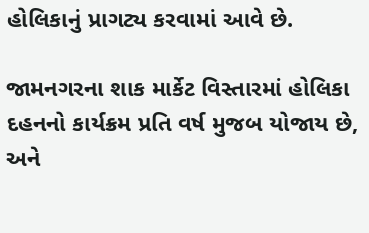હોલિકાનું પ્રાગટ્ય કરવામાં આવે છે.

જામનગરના શાક માર્કેટ વિસ્તારમાં હોલિકા દહનનો કાર્યક્રમ પ્રતિ વર્ષ મુજબ યોજાય છે, અને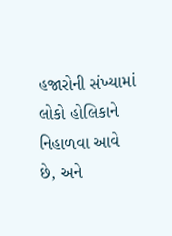હજારોની સંખ્યામાં લોકો હોલિકાને નિહાળવા આવે છે, અને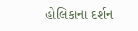હોલિકાના દર્શન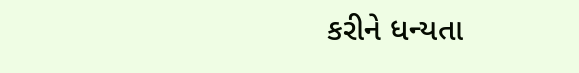કરીને ધન્યતા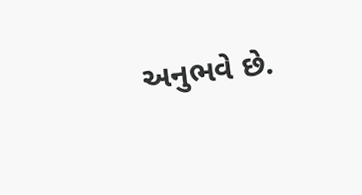અનુભવે છે.